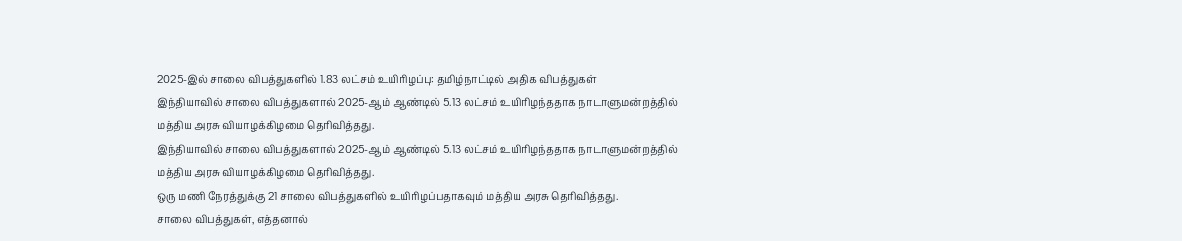2025-இல் சாலை விபத்துகளில் 1.83 லட்சம் உயிரிழப்பு: தமிழ்நாட்டில் அதிக விபத்துகள்
இந்தியாவில் சாலை விபத்துகளால் 2025-ஆம் ஆண்டில் 5.13 லட்சம் உயிரிழந்ததாக நாடாளுமன்றத்தில் மத்திய அரசு வியாழக்கிழமை தெரிவித்தது.
இந்தியாவில் சாலை விபத்துகளால் 2025-ஆம் ஆண்டில் 5.13 லட்சம் உயிரிழந்ததாக நாடாளுமன்றத்தில் மத்திய அரசு வியாழக்கிழமை தெரிவித்தது.
ஒரு மணி நேரத்துக்கு 21 சாலை விபத்துகளில் உயிரிழப்பதாகவும் மத்திய அரசு தெரிவித்தது.
சாலை விபத்துகள், எத்தனால்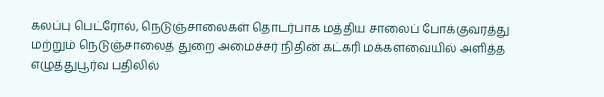கலப்பு பெட்ரோல், நெடுஞ்சாலைகள் தொடர்பாக மத்திய சாலைப் போக்குவரத்து மற்றும் நெடுஞ்சாலைத் துறை அமைச்சர் நிதின் கட்கரி மக்களவையில் அளித்த எழுத்துபூர்வ பதிலில்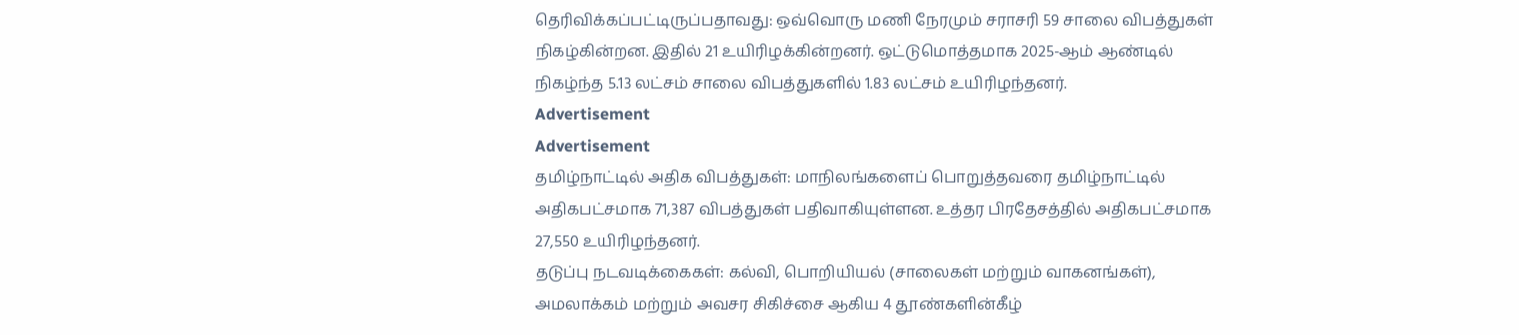தெரிவிக்கப்பட்டிருப்பதாவது: ஒவ்வொரு மணி நேரமும் சராசரி 59 சாலை விபத்துகள் நிகழ்கின்றன. இதில் 21 உயிரிழக்கின்றனர். ஒட்டுமொத்தமாக 2025-ஆம் ஆண்டில் நிகழ்ந்த 5.13 லட்சம் சாலை விபத்துகளில் 1.83 லட்சம் உயிரிழந்தனர்.
Advertisement
Advertisement
தமிழ்நாட்டில் அதிக விபத்துகள்: மாநிலங்களைப் பொறுத்தவரை தமிழ்நாட்டில் அதிகபட்சமாக 71,387 விபத்துகள் பதிவாகியுள்ளன. உத்தர பிரதேசத்தில் அதிகபட்சமாக 27,550 உயிரிழந்தனர்.
தடுப்பு நடவடிக்கைகள்: கல்வி, பொறியியல் (சாலைகள் மற்றும் வாகனங்கள்), அமலாக்கம் மற்றும் அவசர சிகிச்சை ஆகிய 4 தூண்களின்கீழ்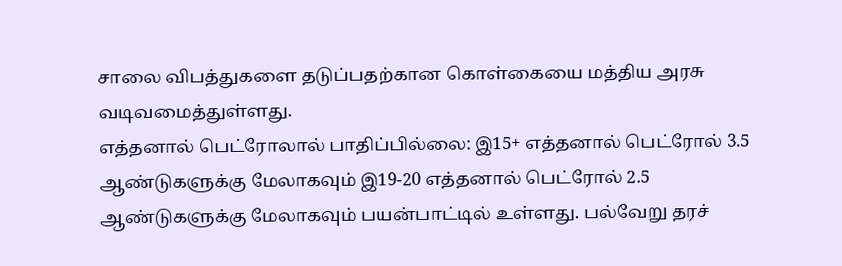சாலை விபத்துகளை தடுப்பதற்கான கொள்கையை மத்திய அரசு வடிவமைத்துள்ளது.
எத்தனால் பெட்ரோலால் பாதிப்பில்லை: இ15+ எத்தனால் பெட்ரோல் 3.5 ஆண்டுகளுக்கு மேலாகவும் இ19-20 எத்தனால் பெட்ரோல் 2.5 ஆண்டுகளுக்கு மேலாகவும் பயன்பாட்டில் உள்ளது. பல்வேறு தரச்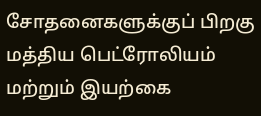சோதனைகளுக்குப் பிறகு மத்திய பெட்ரோலியம் மற்றும் இயற்கை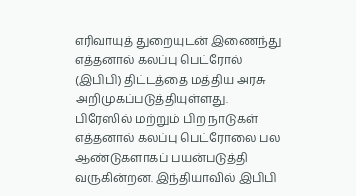எரிவாயுத் துறையுடன் இணைந்து எத்தனால் கலப்பு பெட்ரோல் (இபிபி) திட்டத்தை மத்திய அரசு அறிமுகப்படுத்தியுள்ளது.
பிரேஸில் மற்றும் பிற நாடுகள் எத்தனால் கலப்பு பெட்ரோலை பல ஆண்டுகளாகப் பயன்படுத்தி வருகின்றன. இந்தியாவில் இபிபி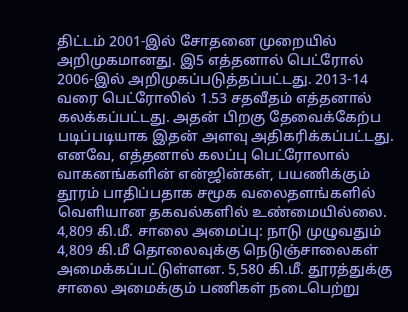திட்டம் 2001-இல் சோதனை முறையில் அறிமுகமானது. இ5 எத்தனால் பெட்ரோல் 2006-இல் அறிமுகப்படுத்தப்பட்டது. 2013-14 வரை பெட்ரோலில் 1.53 சதவீதம் எத்தனால் கலக்கப்பட்டது. அதன் பிறகு தேவைக்கேற்ப படிப்படியாக இதன் அளவு அதிகரிக்கப்பட்டது.
எனவே, எத்தனால் கலப்பு பெட்ரோலால் வாகனங்களின் என்ஜின்கள், பயணிக்கும் தூரம் பாதிப்பதாக சமூக வலைதளங்களில் வெளியான தகவல்களில் உண்மையில்லை.
4,809 கி.மீ. சாலை அமைப்பு: நாடு முழுவதும் 4,809 கி.மீ தொலைவுக்கு நெடுஞ்சாலைகள் அமைக்கப்பட்டுள்ளன. 5,580 கி.மீ. தூரத்துக்கு சாலை அமைக்கும் பணிகள் நடைபெற்று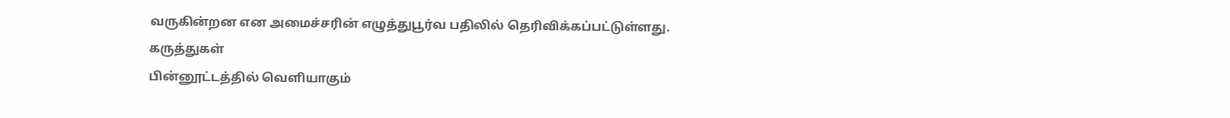வருகின்றன என அமைச்சரின் எழுத்துபூர்வ பதிலில் தெரிவிக்கப்பட்டுள்ளது.
கருத்துகள்
பின்னூட்டத்தில் வெளியாகும்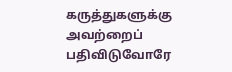கருத்துகளுக்கு அவற்றைப் பதிவிடுவோரே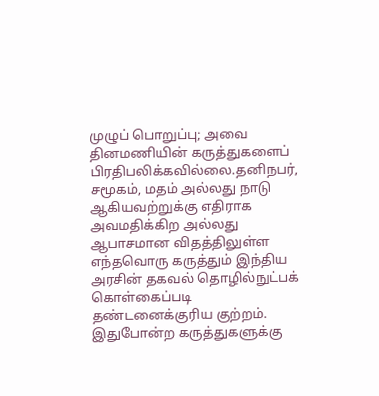முழுப் பொறுப்பு; அவை தினமணியின் கருத்துகளைப் பிரதிபலிக்கவில்லை.தனிநபர், சமூகம், மதம் அல்லது நாடு ஆகியவற்றுக்கு எதிராக அவமதிக்கிற அல்லது ஆபாசமான விதத்திலுள்ள எந்தவொரு கருத்தும் இந்திய அரசின் தகவல் தொழில்நுட்பக் கொள்கைப்படி தண்டனைக்குரிய குற்றம். இதுபோன்ற கருத்துகளுக்கு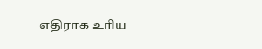எதிராக உரிய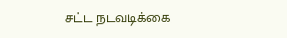சட்ட நடவடிக்கை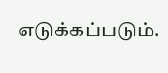எடுக்கப்படும்.